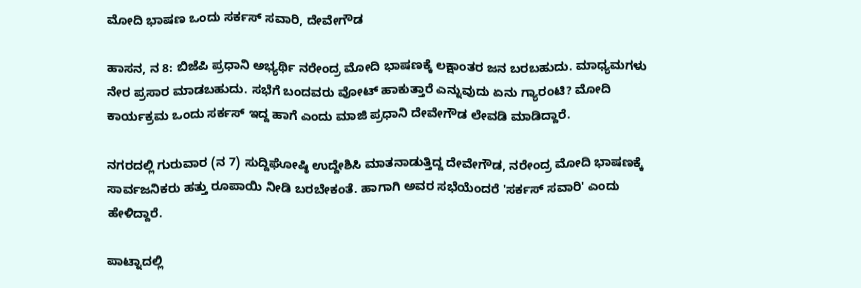ಮೋದಿ ಭಾಷಣ ಒಂದು ಸರ್ಕಸ್ ಸವಾರಿ, ದೇವೇಗೌಡ

ಹಾಸನ, ನ 8: ಬಿಜೆಪಿ ಪ್ರಧಾನಿ ಅಭ್ಯರ್ಥಿ ನರೇಂದ್ರ ಮೋದಿ ಭಾಷಣಕ್ಕೆ ಲಕ್ಷಾಂತರ ಜನ ಬರಬಹುದು. ಮಾಧ್ಯಮಗಳು ನೇರ ಪ್ರಸಾರ ಮಾಡಬಹುದು. ಸಭೆಗೆ ಬಂದವರು ವೋಟ್ ಹಾಕುತ್ತಾರೆ ಎನ್ನುವುದು ಏನು ಗ್ಯಾರಂಟಿ? ಮೋದಿ ಕಾರ್ಯಕ್ರಮ ಒಂದು ಸರ್ಕಸ್ ಇದ್ದ ಹಾಗೆ ಎಂದು ಮಾಜಿ ಪ್ರಧಾನಿ ದೇವೇಗೌಡ ಲೇವಡಿ ಮಾಡಿದ್ದಾರೆ.

ನಗರದಲ್ಲಿ ಗುರುವಾರ (ನ 7) ಸುದ್ದಿಘೋಷ್ಠಿ ಉದ್ದೇಶಿಸಿ ಮಾತನಾಡುತ್ತಿದ್ದ ದೇವೇಗೌಡ, ನರೇಂದ್ರ ಮೋದಿ ಭಾಷಣಕ್ಕೆ ಸಾರ್ವಜನಿಕರು ಹತ್ತು ರೂಪಾಯಿ ನೀಡಿ ಬರಬೇಕಂತೆ. ಹಾಗಾಗಿ ಅವರ ಸಭೆಯೆಂದರೆ 'ಸರ್ಕಸ್ ಸವಾರಿ' ಎಂದು ಹೇಳಿದ್ದಾರೆ.

ಪಾಟ್ನಾದಲ್ಲಿ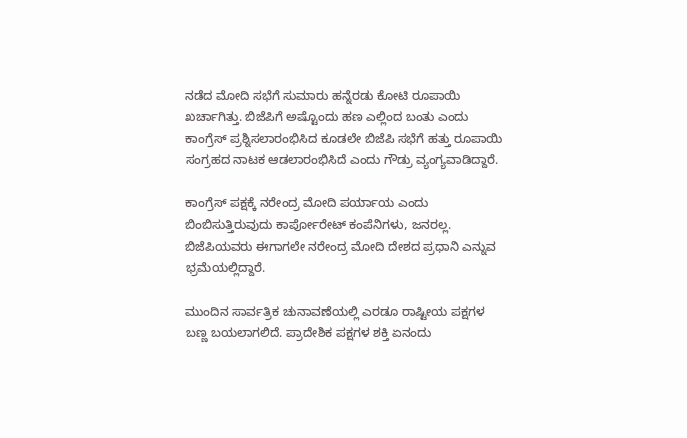ನಡೆದ ಮೋದಿ ಸಭೆಗೆ ಸುಮಾರು ಹನ್ನೆರಡು ಕೋಟಿ ರೂಪಾಯಿ ಖರ್ಚಾಗಿತ್ತು. ಬಿಜೆಪಿಗೆ ಅಷ್ಟೊಂದು ಹಣ ಎಲ್ಲಿಂದ ಬಂತು ಎಂದು ಕಾಂಗ್ರೆಸ್ ಪ್ರಶ್ನಿಸಲಾರಂಭಿಸಿದ ಕೂಡಲೇ ಬಿಜೆಪಿ ಸಭೆಗೆ ಹತ್ತು ರೂಪಾಯಿ ಸಂಗ್ರಹದ ನಾಟಕ ಆಡಲಾರಂಭಿಸಿದೆ ಎಂದು ಗೌಡ್ರು ವ್ಯಂಗ್ಯವಾಡಿದ್ದಾರೆ.

ಕಾಂಗ್ರೆಸ್ ಪಕ್ಷಕ್ಕೆ ನರೇಂದ್ರ ಮೋದಿ ಪರ್ಯಾಯ ಎಂದು ಬಿಂಬಿಸುತ್ತಿರುವುದು ಕಾರ್ಪೋರೇಟ್ ಕಂಪೆನಿಗಳು, ಜನರಲ್ಲ. ಬಿಜೆಪಿಯವರು ಈಗಾಗಲೇ ನರೇಂದ್ರ ಮೋದಿ ದೇಶದ ಪ್ರಧಾನಿ ಎನ್ನುವ ಭ್ರಮೆಯಲ್ಲಿದ್ದಾರೆ.

ಮುಂದಿನ ಸಾರ್ವತ್ರಿಕ ಚುನಾವಣೆಯಲ್ಲಿ ಎರಡೂ ರಾಷ್ಟೀಯ ಪಕ್ಷಗಳ ಬಣ್ಣ ಬಯಲಾಗಲಿದೆ. ಪ್ರಾದೇಶಿಕ ಪಕ್ಷಗಳ ಶಕ್ತಿ ಏನಂದು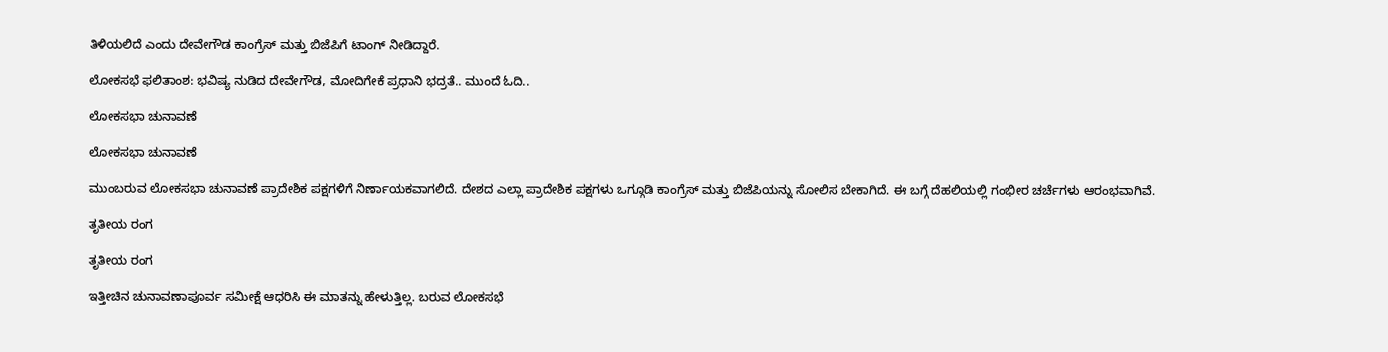ತಿಳಿಯಲಿದೆ ಎಂದು ದೇವೇಗೌಡ ಕಾಂಗ್ರೆಸ್ ಮತ್ತು ಬಿಜೆಪಿಗೆ ಟಾಂಗ್ ನೀಡಿದ್ದಾರೆ.

ಲೋಕಸಭೆ ಫಲಿತಾಂಶ: ಭವಿಷ್ಯ ನುಡಿದ ದೇವೇಗೌಡ, ಮೋದಿಗೇಕೆ ಪ್ರಧಾನಿ ಭದ್ರತೆ.. ಮುಂದೆ ಓದಿ..

ಲೋಕಸಭಾ ಚುನಾವಣೆ

ಲೋಕಸಭಾ ಚುನಾವಣೆ

ಮುಂಬರುವ ಲೋಕಸಭಾ ಚುನಾವಣೆ ಪ್ರಾದೇಶಿಕ ಪಕ್ಷಗಳಿಗೆ ನಿರ್ಣಾಯಕವಾಗಲಿದೆ. ದೇಶದ ಎಲ್ಲಾ ಪ್ರಾದೇಶಿಕ ಪಕ್ಷಗಳು ಒಗ್ಗೂಡಿ ಕಾಂಗ್ರೆಸ್ ಮತ್ತು ಬಿಜೆಪಿಯನ್ನು ಸೋಲಿಸ ಬೇಕಾಗಿದೆ. ಈ ಬಗ್ಗೆ ದೆಹಲಿಯಲ್ಲಿ ಗಂಭೀರ ಚರ್ಚೆಗಳು ಆರಂಭವಾಗಿವೆ.

ತೃತೀಯ ರಂಗ

ತೃತೀಯ ರಂಗ

ಇತ್ತೀಚಿನ ಚುನಾವಣಾಪೂರ್ವ ಸಮೀಕ್ಷೆ ಆಧರಿಸಿ ಈ ಮಾತನ್ನು ಹೇಳುತ್ತಿಲ್ಲ. ಬರುವ ಲೋಕಸಭೆ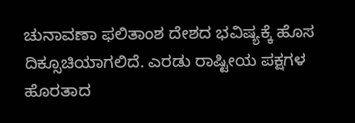ಚುನಾವಣಾ ಫಲಿತಾಂಶ ದೇಶದ ಭವಿಷ್ಯಕ್ಕೆ ಹೊಸ ದಿಕ್ಸೂಚಿಯಾಗಲಿದೆ. ಎರಡು ರಾಷ್ಟೀಯ ಪಕ್ಷಗಳ ಹೊರತಾದ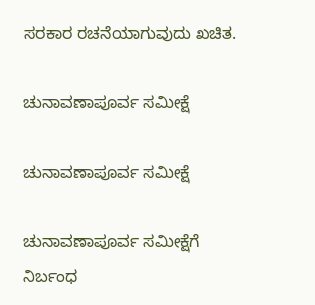ಸರಕಾರ ರಚನೆಯಾಗುವುದು ಖಚಿತ.

ಚುನಾವಣಾಪೂರ್ವ ಸಮೀಕ್ಷೆ

ಚುನಾವಣಾಪೂರ್ವ ಸಮೀಕ್ಷೆ

ಚುನಾವಣಾಪೂರ್ವ ಸಮೀಕ್ಷೆಗೆ ನಿರ್ಬಂಧ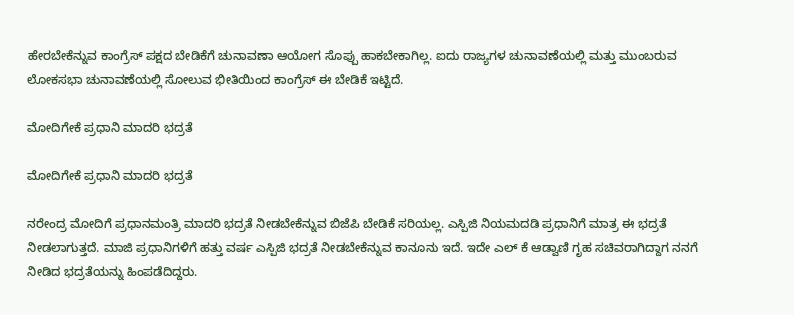ಹೇರಬೇಕೆನ್ನುವ ಕಾಂಗ್ರೆಸ್ ಪಕ್ಷದ ಬೇಡಿಕೆಗೆ ಚುನಾವಣಾ ಆಯೋಗ ಸೊಪ್ಪು ಹಾಕಬೇಕಾಗಿಲ್ಲ. ಐದು ರಾಜ್ಯಗಳ ಚುನಾವಣೆಯಲ್ಲಿ ಮತ್ತು ಮುಂಬರುವ ಲೋಕಸಭಾ ಚುನಾವಣೆಯಲ್ಲಿ ಸೋಲುವ ಭೀತಿಯಿಂದ ಕಾಂಗ್ರೆಸ್ ಈ ಬೇಡಿಕೆ ಇಟ್ಟಿದೆ.

ಮೋದಿಗೇಕೆ ಪ್ರಧಾನಿ ಮಾದರಿ ಭದ್ರತೆ

ಮೋದಿಗೇಕೆ ಪ್ರಧಾನಿ ಮಾದರಿ ಭದ್ರತೆ

ನರೇಂದ್ರ ಮೋದಿಗೆ ಪ್ರಧಾನಮಂತ್ರಿ ಮಾದರಿ ಭದ್ರತೆ ನೀಡಬೇಕೆನ್ನುವ ಬಿಜೆಪಿ ಬೇಡಿಕೆ ಸರಿಯಲ್ಲ. ಎಸ್ಪಿಜಿ ನಿಯಮದಡಿ ಪ್ರಧಾನಿಗೆ ಮಾತ್ರ ಈ ಭದ್ರತೆ ನೀಡಲಾಗುತ್ತದೆ. ಮಾಜಿ ಪ್ರಧಾನಿಗಳಿಗೆ ಹತ್ತು ವರ್ಷ ಎಸ್ಪಿಜಿ ಭದ್ರತೆ ನೀಡಬೇಕೆನ್ನುವ ಕಾನೂನು ಇದೆ. ಇದೇ ಎಲ್ ಕೆ ಆಡ್ವಾಣಿ ಗೃಹ ಸಚಿವರಾಗಿದ್ದಾಗ ನನಗೆ ನೀಡಿದ ಭದ್ರತೆಯನ್ನು ಹಿಂಪಡೆದಿದ್ದರು.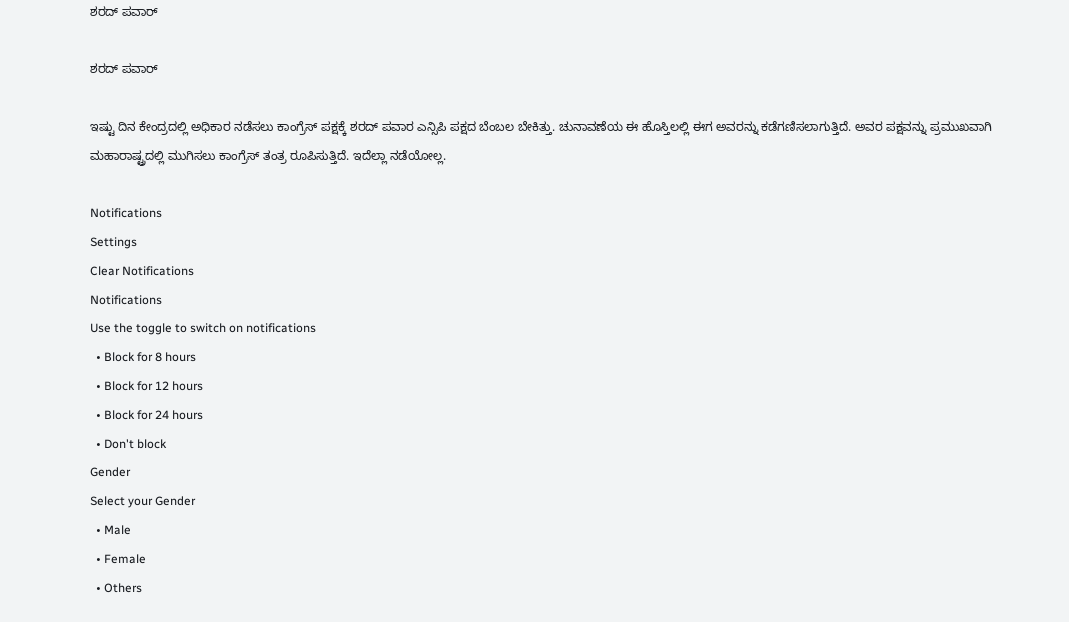ಶರದ್ ಪವಾರ್

ಶರದ್ ಪವಾರ್

ಇಷ್ಟು ದಿನ ಕೇಂದ್ರದಲ್ಲಿ ಅಧಿಕಾರ ನಡೆಸಲು ಕಾಂಗ್ರೆಸ್ ಪಕ್ಷಕ್ಕೆ ಶರದ್ ಪವಾರ ಎನ್ಸಿಪಿ ಪಕ್ಷದ ಬೆಂಬಲ ಬೇಕಿತ್ತು. ಚುನಾವಣೆಯ ಈ ಹೊಸ್ತಿಲಲ್ಲಿ ಈಗ ಅವರನ್ನು ಕಡೆಗಣಿಸಲಾಗುತ್ತಿದೆ. ಅವರ ಪಕ್ಷವನ್ನು ಪ್ರಮುಖವಾಗಿ ಮಹಾರಾಷ್ಟ್ರದಲ್ಲಿ ಮುಗಿಸಲು ಕಾಂಗ್ರೆಸ್ ತಂತ್ರ ರೂಪಿಸುತ್ತಿದೆ. ಇದೆಲ್ಲಾ ನಡೆಯೋಲ್ಲ.

Notifications
Settings
Clear Notifications
Notifications
Use the toggle to switch on notifications
  • Block for 8 hours
  • Block for 12 hours
  • Block for 24 hours
  • Don't block
Gender
Select your Gender
  • Male
  • Female
  • Others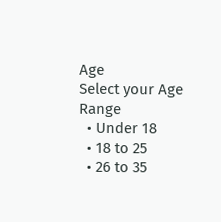Age
Select your Age Range
  • Under 18
  • 18 to 25
  • 26 to 35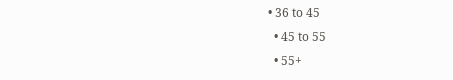• 36 to 45
  • 45 to 55
  • 55+